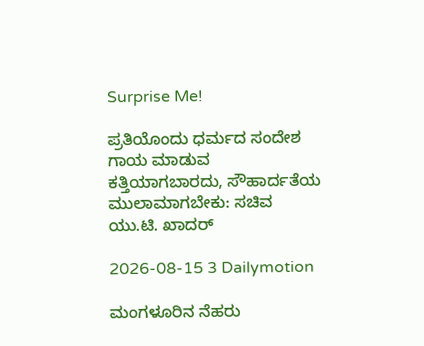Surprise Me!

ಪ್ರತಿಯೊಂದು ಧರ್ಮದ ಸಂದೇಶ ಗಾಯ ಮಾಡುವ ಕತ್ತಿಯಾಗಬಾರದು, ಸೌಹಾರ್ದತೆಯ ಮುಲಾಮಾಗಬೇಕು: ಸಚಿವ ಯು.ಟಿ. ಖಾದರ್

2026-08-15 3 Dailymotion

ಮಂಗಳೂರಿನ ನೆಹರು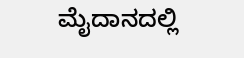ಮೈದಾನದಲ್ಲಿ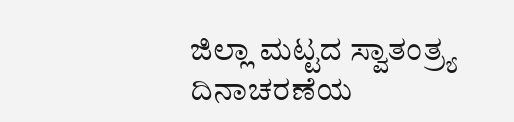ಜಿಲ್ಲಾ ಮಟ್ಟದ ಸ್ವಾತಂತ್ರ್ಯ ದಿನಾಚರಣೆಯ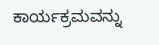ಕಾರ್ಯಕ್ರಮವನ್ನು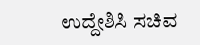ಉದ್ದೇಶಿಸಿ ಸಚಿವ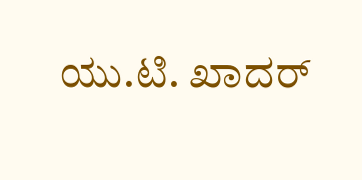ಯು.ಟಿ. ಖಾದರ್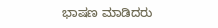ಭಾಷಣ ಮಾಡಿದರು